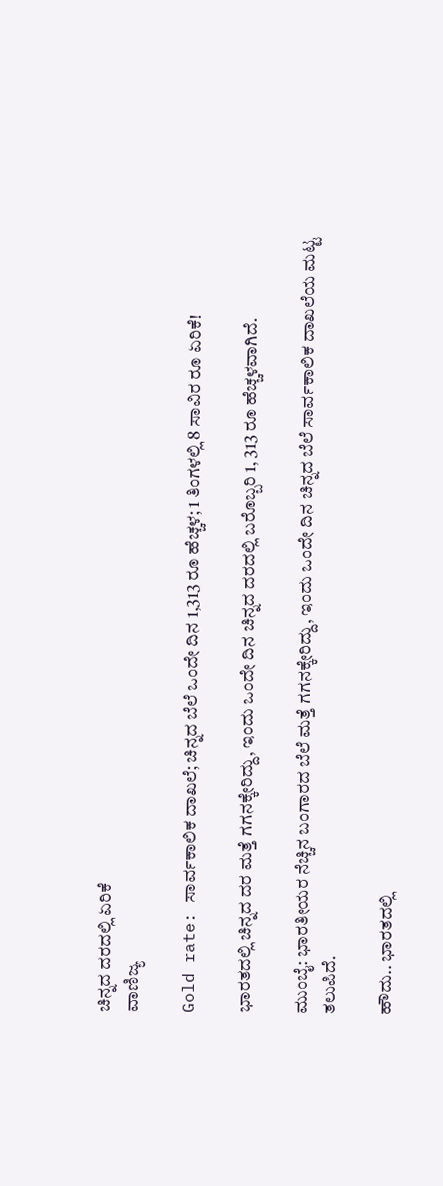ಚಿನ್ನದ ದರದಲ್ಲಿ ಏರಿಕೆ
ವಾಣಿಜ್ಯ

Gold rate: ಸಾರ್ವಕಾಲಿಕ ದಾಖಲೆ; ಚಿನ್ನದ ಬೆಲೆ ಒಂದೇ ದಿನ 1,313 ರೂ ಹೆಚ್ಚಳ; 1 ತಿಂಗಳಲ್ಲಿ 8 ಸಾವಿರ ರೂ ಏರಿಕೆ!

ಭಾರತದಲ್ಲಿ ಚಿನ್ನದ ದರ ಮತ್ತೆ ಗಗನಕ್ಕೇರಿದ್ದು, ಇಂದು ಒಂದೇ ದಿನ ಚಿನ್ನದ ದರದಲ್ಲಿ ಬರೊಬ್ಬರಿ 1, 313 ರೂ ಹೆಚ್ಚಳವಾಗಿದೆ.

ಮುಂಬೈ: ಭಾರತೀಯರ ನೆಚ್ಚಿನ ಬಂಗಾರದ ಬೆಲೆ ಮತ್ತೆ ಗಗನಕ್ಕೇರಿದ್ದು, ಇಂದು ಒಂದೇ ದಿನ ಚಿನ್ನದ ಬೆಲೆ ಸಾರ್ವಕಾಲಿಕ ದಾಖಲೆಯ ಮಟ್ಟ ತಲುಪಿದೆ.

ಹೌದು.. ಭಾರತದಲ್ಲಿ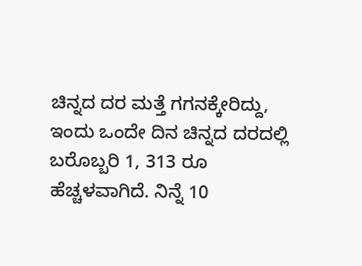ಚಿನ್ನದ ದರ ಮತ್ತೆ ಗಗನಕ್ಕೇರಿದ್ದು, ಇಂದು ಒಂದೇ ದಿನ ಚಿನ್ನದ ದರದಲ್ಲಿ ಬರೊಬ್ಬರಿ 1, 313 ರೂ ಹೆಚ್ಚಳವಾಗಿದೆ. ನಿನ್ನೆ 10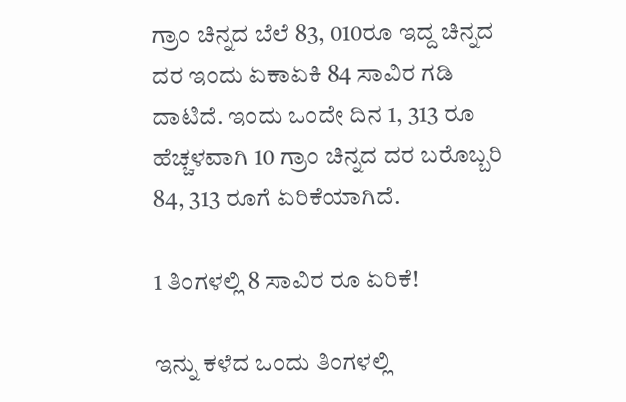ಗ್ರಾಂ ಚಿನ್ನದ ಬೆಲೆ 83, 010ರೂ ಇದ್ದ ಚಿನ್ನದ ದರ ಇಂದು ಏಕಾಏಕಿ 84 ಸಾವಿರ ಗಡಿ ದಾಟಿದೆ. ಇಂದು ಒಂದೇ ದಿನ 1, 313 ರೂ ಹೆಚ್ಚಳವಾಗಿ 10 ಗ್ರಾಂ ಚಿನ್ನದ ದರ ಬರೊಬ್ಬರಿ 84, 313 ರೂಗೆ ಏರಿಕೆಯಾಗಿದೆ.

1 ತಿಂಗಳಲ್ಲಿ 8 ಸಾವಿರ ರೂ ಏರಿಕೆ!

ಇನ್ನು ಕಳೆದ ಒಂದು ತಿಂಗಳಲ್ಲಿ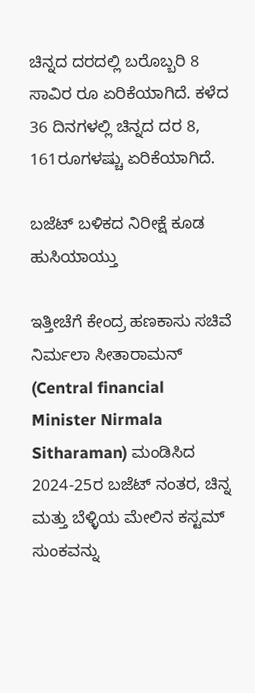ಚಿನ್ನದ ದರದಲ್ಲಿ ಬರೊಬ್ಬರಿ 8 ಸಾವಿರ ರೂ ಏರಿಕೆಯಾಗಿದೆ. ಕಳೆದ 36 ದಿನಗಳಲ್ಲಿ ಚಿನ್ನದ ದರ 8, 161ರೂಗಳಷ್ಚು ಏರಿಕೆಯಾಗಿದೆ.

ಬಜೆಟ್ ಬಳಿಕದ ನಿರೀಕ್ಷೆ ಕೂಡ ಹುಸಿಯಾಯ್ತು

ಇತ್ತೀಚೆಗೆ ಕೇಂದ್ರ ಹಣಕಾಸು ಸಚಿವೆ ನಿರ್ಮಲಾ ಸೀತಾರಾಮನ್ (Central financial Minister Nirmala Sitharaman) ಮಂಡಿಸಿದ 2024-25ರ ಬಜೆಟ್ ನಂತರ, ಚಿನ್ನ ಮತ್ತು ಬೆಳ್ಳಿಯ ಮೇಲಿನ ಕಸ್ಟಮ್ ಸುಂಕವನ್ನು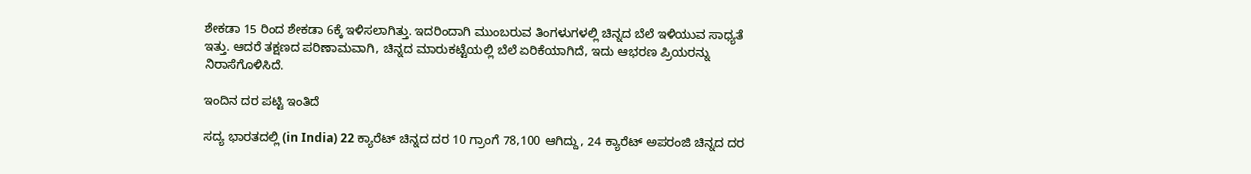ಶೇಕಡಾ 15 ರಿಂದ ಶೇಕಡಾ 6ಕ್ಕೆ ಇಳಿಸಲಾಗಿತ್ತು. ಇದರಿಂದಾಗಿ ಮುಂಬರುವ ತಿಂಗಳುಗಳಲ್ಲಿ ಚಿನ್ನದ ಬೆಲೆ ಇಳಿಯುವ ಸಾಧ್ಯತೆ ಇತ್ತು. ಆದರೆ ತಕ್ಷಣದ ಪರಿಣಾಮವಾಗಿ, ಚಿನ್ನದ ಮಾರುಕಟ್ಟೆಯಲ್ಲಿ ಬೆಲೆ ಏರಿಕೆಯಾಗಿದೆ, ಇದು ಆಭರಣ ಪ್ರಿಯರನ್ನು ನಿರಾಸೆಗೊಳಿಸಿದೆ.

ಇಂದಿನ ದರ ಪಟ್ಟಿ ಇಂತಿದೆ

ಸದ್ಯ ಭಾರತದಲ್ಲಿ (in India) 22 ಕ್ಯಾರೆಟ್ ಚಿನ್ನದ ದರ 10 ಗ್ರಾಂಗೆ 78,100 ಆಗಿದ್ದು, 24 ಕ್ಯಾರೆಟ್ ಅಪರಂಜಿ ಚಿನ್ನದ ದರ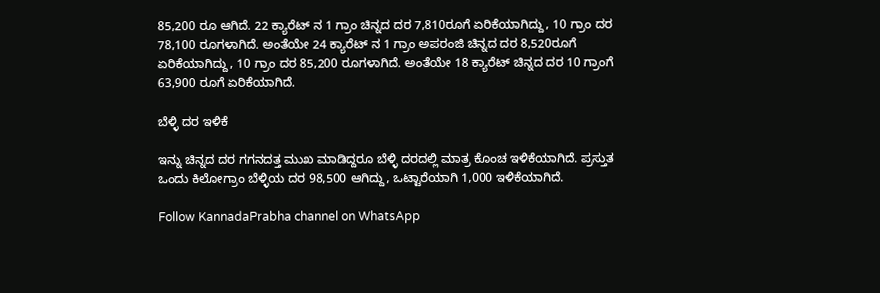85,200 ರೂ ಆಗಿದೆ. 22 ಕ್ಯಾರೆಟ್ ನ 1 ಗ್ರಾಂ ಚಿನ್ನದ ದರ 7,810ರೂಗೆ ಏರಿಕೆಯಾಗಿದ್ದು, 10 ಗ್ರಾಂ ದರ 78,100 ರೂಗಳಾಗಿದೆ. ಅಂತೆಯೇ 24 ಕ್ಯಾರೆಟ್ ನ 1 ಗ್ರಾಂ ಅಪರಂಜಿ ಚಿನ್ನದ ದರ 8,520ರೂಗೆ ಏರಿಕೆಯಾಗಿದ್ದು, 10 ಗ್ರಾಂ ದರ 85,200 ರೂಗಳಾಗಿದೆ. ಅಂತೆಯೇ 18 ಕ್ಯಾರೆಟ್ ಚಿನ್ನದ ದರ 10 ಗ್ರಾಂಗೆ 63,900 ರೂಗೆ ಏರಿಕೆಯಾಗಿದೆ.

ಬೆಳ್ಳಿ ದರ ಇಳಿಕೆ

ಇನ್ನು ಚಿನ್ನದ ದರ ಗಗನದತ್ತ ಮುಖ ಮಾಡಿದ್ದರೂ ಬೆಳ್ಳಿ ದರದಲ್ಲಿ ಮಾತ್ರ ಕೊಂಚ ಇಳಿಕೆಯಾಗಿದೆ. ಪ್ರಸ್ತುತ ಒಂದು ಕಿಲೋಗ್ರಾಂ ಬೆಳ್ಳಿಯ ದರ 98,500 ಆಗಿದ್ದು, ಒಟ್ಟಾರೆಯಾಗಿ 1,000 ಇಳಿಕೆಯಾಗಿದೆ.

Follow KannadaPrabha channel on WhatsApp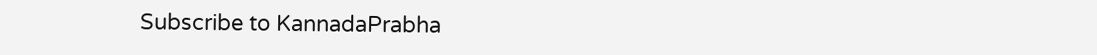Subscribe to KannadaPrabha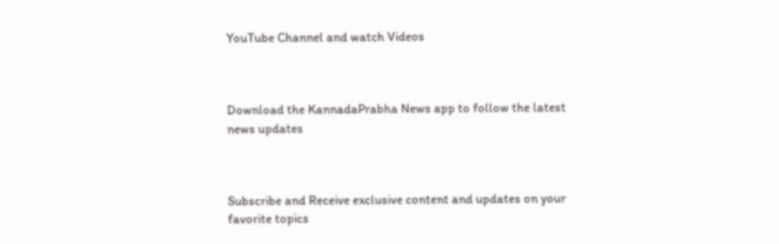YouTube Channel and watch Videos



Download the KannadaPrabha News app to follow the latest news updates



Subscribe and Receive exclusive content and updates on your favorite topics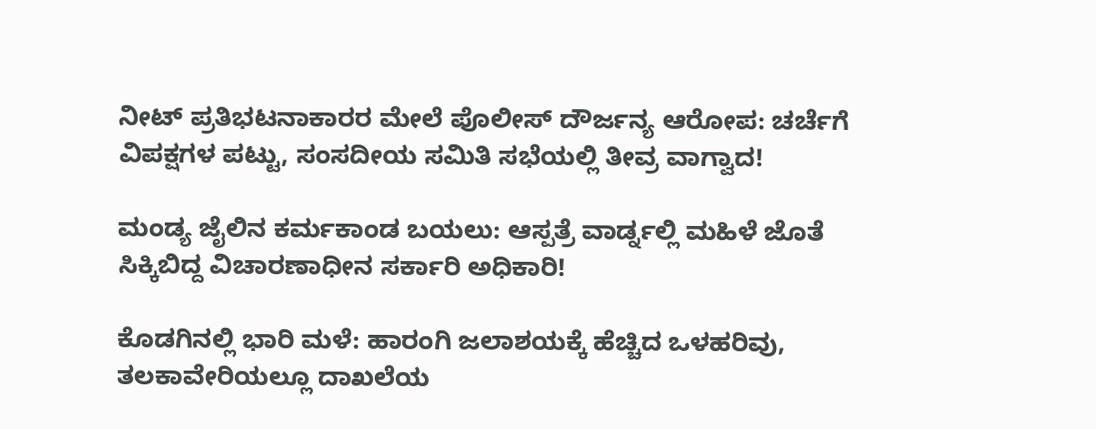ನೀಟ್ ಪ್ರತಿಭಟನಾಕಾರರ ಮೇಲೆ ಪೊಲೀಸ್ ದೌರ್ಜನ್ಯ ಆರೋಪ: ಚರ್ಚೆಗೆ ವಿಪಕ್ಷಗಳ ಪಟ್ಟು, ಸಂಸದೀಯ ಸಮಿತಿ ಸಭೆಯಲ್ಲಿ ತೀವ್ರ ವಾಗ್ವಾದ!

ಮಂಡ್ಯ ಜೈಲಿನ ಕರ್ಮಕಾಂಡ ಬಯಲು: ಆಸ್ಪತ್ರೆ ವಾರ್ಡ್ನಲ್ಲಿ ಮಹಿಳೆ ಜೊತೆ ಸಿಕ್ಕಿಬಿದ್ದ ವಿಚಾರಣಾಧೀನ ಸರ್ಕಾರಿ ಅಧಿಕಾರಿ!

ಕೊಡಗಿನಲ್ಲಿ ಭಾರಿ ಮಳೆ: ಹಾರಂಗಿ ಜಲಾಶಯಕ್ಕೆ ಹೆಚ್ಚಿದ ಒಳಹರಿವು, ತಲಕಾವೇರಿಯಲ್ಲೂ ದಾಖಲೆಯ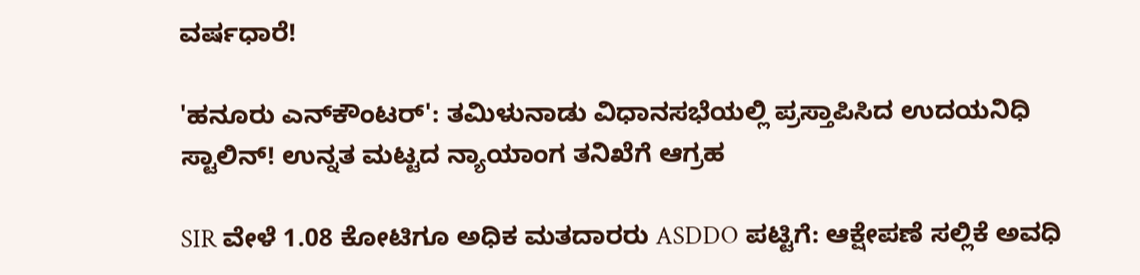ವರ್ಷಧಾರೆ!

'ಹನೂರು ಎನ್‌ಕೌಂಟರ್': ತಮಿಳುನಾಡು ವಿಧಾನಸಭೆಯಲ್ಲಿ ಪ್ರಸ್ತಾಪಿಸಿದ ಉದಯನಿಧಿ ಸ್ಟಾಲಿನ್! ಉನ್ನತ ಮಟ್ಟದ ನ್ಯಾಯಾಂಗ ತನಿಖೆಗೆ ಆಗ್ರಹ

SIR ವೇಳೆ 1.08 ಕೋಟಿಗೂ ಅಧಿಕ ಮತದಾರರು ASDDO ಪಟ್ಟಿಗೆ: ಆಕ್ಷೇಪಣೆ ಸಲ್ಲಿಕೆ ಅವಧಿ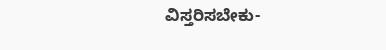ವಿಸ್ತರಿಸಬೇಕು-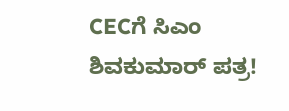CECಗೆ ಸಿಎಂ ಶಿವಕುಮಾರ್ ಪತ್ರ!